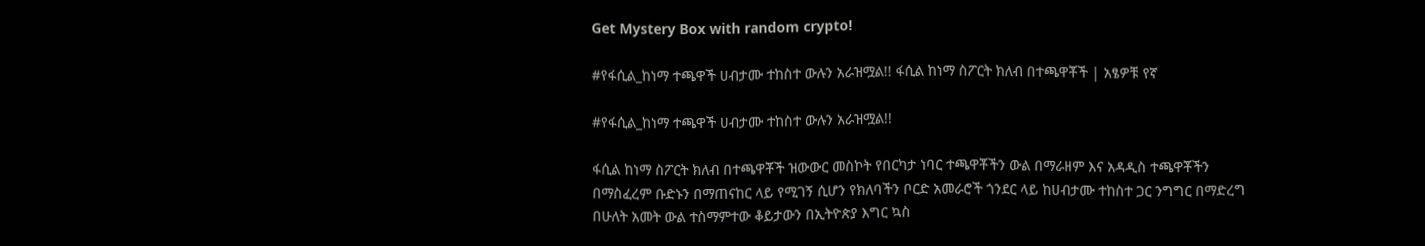Get Mystery Box with random crypto!

#የፋሲል_ከነማ ተጫዋች ሀብታሙ ተከስተ ውሉን አራዝሟል!! ፋሲል ከነማ ስፖርት ክለብ በተጫዋቾች | አፄዎቹ የኛ

#የፋሲል_ከነማ ተጫዋች ሀብታሙ ተከስተ ውሉን አራዝሟል!!

ፋሲል ከነማ ስፖርት ክለብ በተጫዋቾች ዝውውር መስኮት የበርካታ ነባር ተጫዋቾችን ውል በማራዘም እና አዳዲስ ተጫዋቾችን በማስፈረም ቡድኑን በማጠናከር ላይ የሚገኝ ሲሆን የክለባችን ቦርድ አመራሮች ጎንደር ላይ ከሀብታሙ ተከስተ ጋር ንግግር በማድረግ በሁለት አመት ውል ተስማምተው ቆይታውን በኢትዮጵያ እግር ኳስ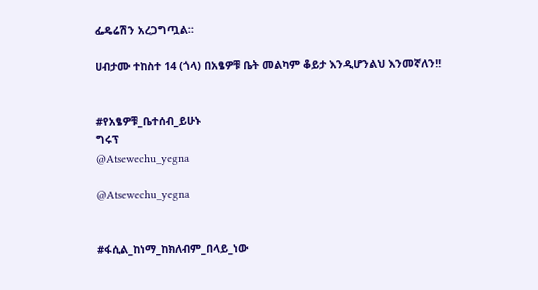ፌዴሬሽን አረጋግጧል።

ሀብታሙ ተከስተ 14 (ጎላ) በአፄዎቹ ቤት መልካም ቆይታ እንዲሆንልህ እንመኛለን!!


#የአፄዎቹ_ቤተሰብ_ይሁኑ
ግሩፕ
@Atsewechu_yegna

@Atsewechu_yegna


#ፋሲል_ከነማ_ከክለብም_በላይ_ነው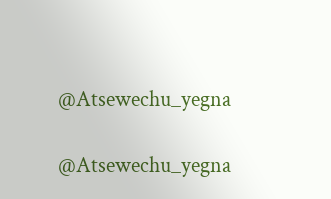@Atsewechu_yegna

@Atsewechu_yegna